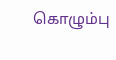கொழும்பு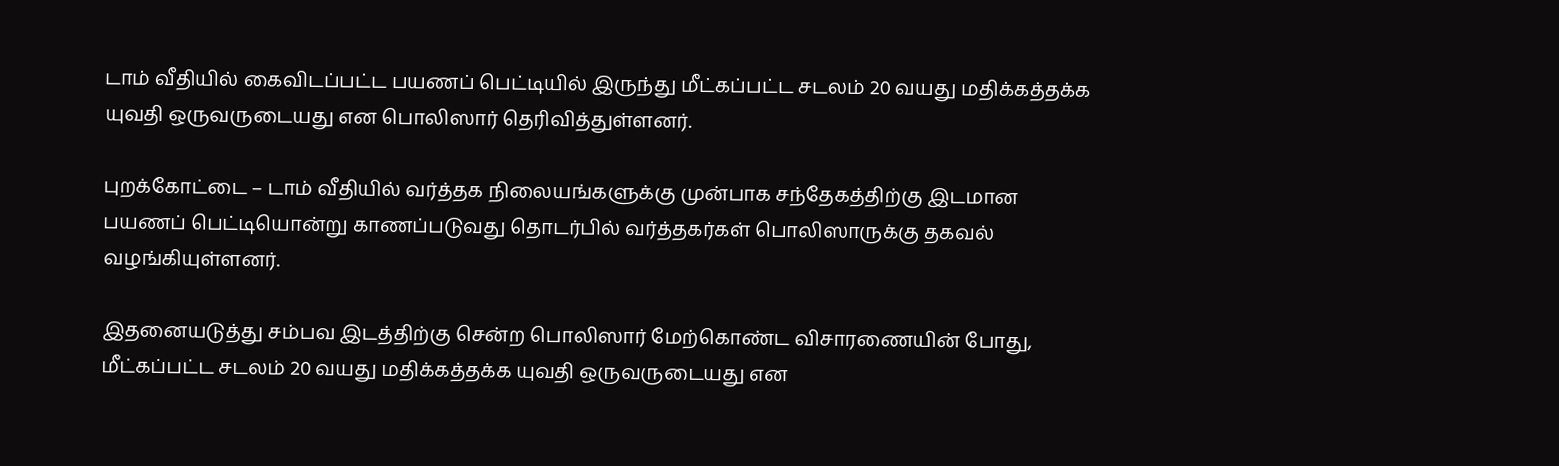டாம் வீதியில் கைவிடப்பட்ட பயணப் பெட்டியில் இருந்து மீட்கப்பட்ட சடலம் 20 வயது மதிக்கத்தக்க யுவதி ஒருவருடையது என பொலிஸார் தெரிவித்துள்ளனர்.

புறக்கோட்டை – டாம் வீதியில் வர்த்தக நிலையங்களுக்கு முன்பாக சந்தேகத்திற்கு இடமான பயணப் பெட்டியொன்று காணப்படுவது தொடர்பில் வர்த்தகர்கள் பொலிஸாருக்கு தகவல் வழங்கியுள்ளனர்.

இதனையடுத்து சம்பவ இடத்திற்கு சென்ற பொலிஸார் மேற்கொண்ட விசாரணையின் போது, மீட்கப்பட்ட சடலம் 20 வயது மதிக்கத்தக்க யுவதி ஒருவருடையது என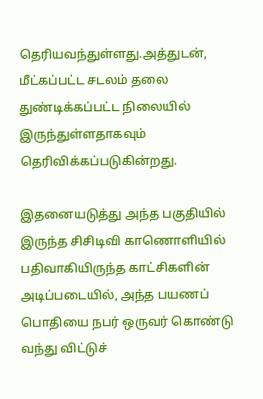தெரியவந்துள்ளது.அத்துடன், மீட்கப்பட்ட சடலம் தலை துண்டிக்கப்பட்ட நிலையில் இருந்துள்ளதாகவும் தெரிவிக்கப்படுகின்றது.

இதனையடுத்து அந்த பகுதியில் இருந்த சிசிடிவி காணொளியில் பதிவாகியிருந்த காட்சிகளின் அடிப்படையில், அந்த பயணப் பொதியை நபர் ஒருவர் கொண்டு வந்து விட்டுச்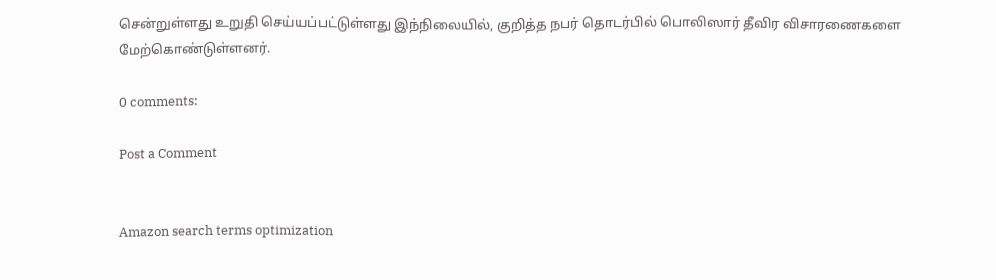சென்றுள்ளது உறுதி செய்யப்பட்டுள்ளது இந்நிலையில், குறித்த நபர் தொடர்பில் பொலிஸார் தீவிர விசாரணைகளை மேற்கொண்டுள்ளனர்.

0 comments:

Post a Comment


Amazon search terms optimization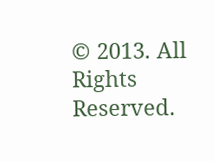© 2013. All Rights Reserved.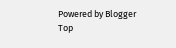Powered by Blogger
Top